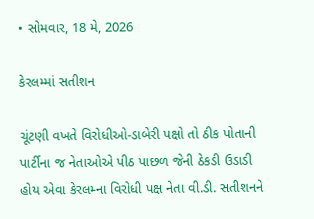• સોમવાર, 18 મે, 2026

કેરલમ્માં સતીશન

ચૂંટણી વખતે વિરોધીઓ-ડાબેરી પક્ષો તો ઠીક પોતાની પાર્ટીના જ નેતાઓએ પીઠ પાછળ જેની ઠેકડી ઉડાડી હોય એવા કેરલમ્ના વિરોધી પક્ષ નેતા વી.ડી. સતીશનને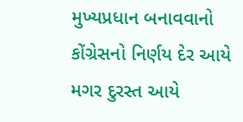મુખ્યપ્રધાન બનાવવાનો કોંગ્રેસનો નિર્ણય દેર આયે મગર દુરસ્ત આયે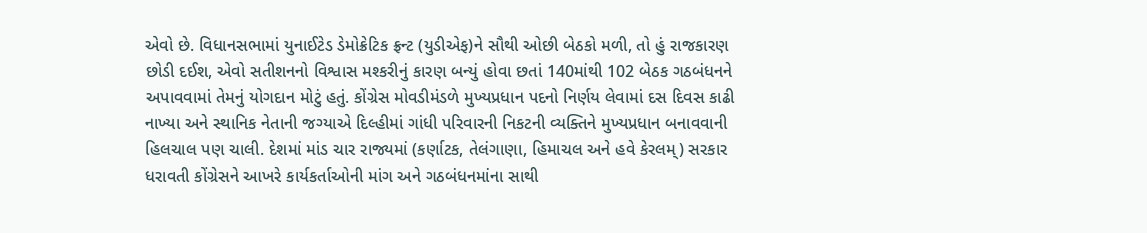એવો છે. વિધાનસભામાં યુનાઈટેડ ડેમોક્રેટિક ફ્રન્ટ (યુડીએફ)ને સૌથી ઓછી બેઠકો મળી, તો હું રાજકારણ છોડી દઈશ, એવો સતીશનનો વિશ્વાસ મશ્કરીનું કારણ બન્યું હોવા છતાં 140માંથી 102 બેઠક ગઠબંધનને અપાવવામાં તેમનું યોગદાન મોટું હતું. કોંગ્રેસ મોવડીમંડળે મુખ્યપ્રધાન પદનો નિર્ણય લેવામાં દસ દિવસ કાઢી નાખ્યા અને સ્થાનિક નેતાની જગ્યાએ દિલ્હીમાં ગાંધી પરિવારની નિકટની વ્યક્તિને મુખ્યપ્રધાન બનાવવાની હિલચાલ પણ ચાલી. દેશમાં માંડ ચાર રાજ્યમાં (કર્ણાટક, તેલંગાણા, હિમાચલ અને હવે કેરલમ્) સરકાર ધરાવતી કોંગ્રેસને આખરે કાર્યકર્તાઓની માંગ અને ગઠબંધનમાંના સાથી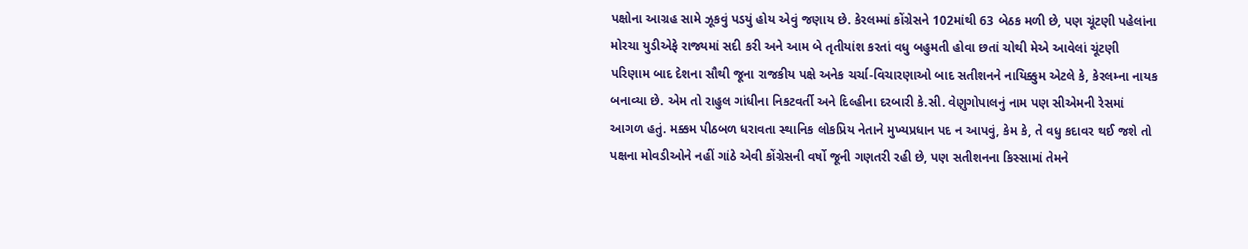પક્ષોના આગ્રહ સામે ઝૂકવું પડયું હોય એવું જણાય છે. કેરલમ્માં કોંગ્રેસને 102માંથી 63 બેઠક મળી છે, પણ ચૂંટણી પહેલાંના મોરચા યુડીએફે રાજ્યમાં સદી કરી અને આમ બે તૃતીયાંશ કરતાં વધુ બહુમતી હોવા છતાં ચોથી મેએ આવેલાં ચૂંટણી પરિણામ બાદ દેશના સૌથી જૂના રાજકીય પક્ષે અનેક ચર્ચા-વિચારણાઓ બાદ સતીશનને નાયિક્કુમ એટલે કે, કેરલમ્ના નાયક બનાવ્યા છે. એમ તો રાહુલ ગાંધીના નિકટવર્તી અને દિલ્હીના દરબારી કે.સી. વેણુગોપાલનું નામ પણ સીએમની રેસમાં આગળ હતું. મક્કમ પીઠબળ ધરાવતા સ્થાનિક લોકપ્રિય નેતાને મુખ્યપ્રધાન પદ ન આપવું, કેમ કે, તે વધુ કદાવર થઈ જશે તો પક્ષના મોવડીઓને નહીં ગાંઠે એવી કોંગ્રેસની વર્ષો જૂની ગણતરી રહી છે, પણ સતીશનના કિસ્સામાં તેમને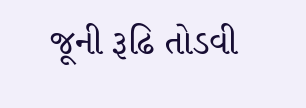જૂની રૂઢિ તોડવી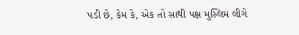પડી છે, કેમ કે, એક તો સાથી પક્ષ મુસ્લિમ લીગે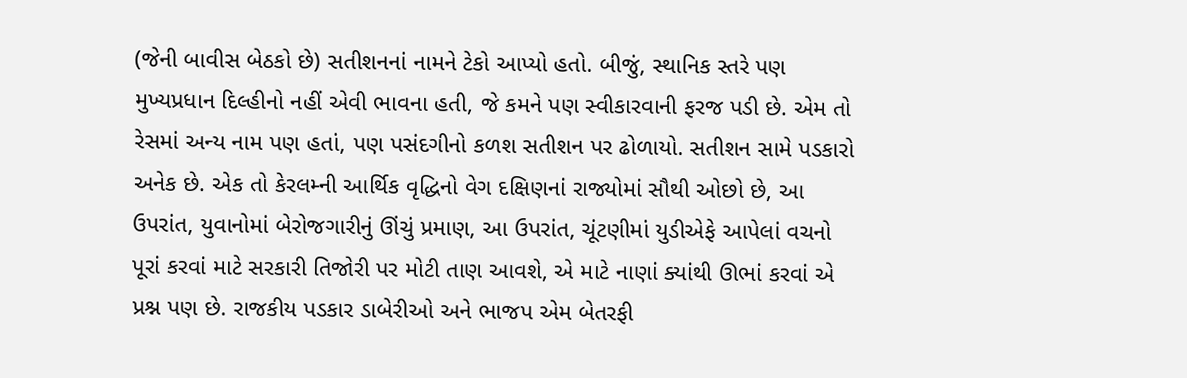(જેની બાવીસ બેઠકો છે) સતીશનનાં નામને ટેકો આપ્યો હતો. બીજું, સ્થાનિક સ્તરે પણ મુખ્યપ્રધાન દિલ્હીનો નહીં એવી ભાવના હતી, જે કમને પણ સ્વીકારવાની ફરજ પડી છે. એમ તો રેસમાં અન્ય નામ પણ હતાં, પણ પસંદગીનો કળશ સતીશન પર ઢોળાયો. સતીશન સામે પડકારો અનેક છે. એક તો કેરલમ્ની આર્થિક વૃદ્ધિનો વેગ દક્ષિણનાં રાજ્યોમાં સૌથી ઓછો છે, આ ઉપરાંત, યુવાનોમાં બેરોજગારીનું ઊંચું પ્રમાણ, આ ઉપરાંત, ચૂંટણીમાં યુડીએફે આપેલાં વચનો પૂરાં કરવાં માટે સરકારી તિજોરી પર મોટી તાણ આવશે, એ માટે નાણાં ક્યાંથી ઊભાં કરવાં એ પ્રશ્ન પણ છે. રાજકીય પડકાર ડાબેરીઓ અને ભાજપ એમ બેતરફી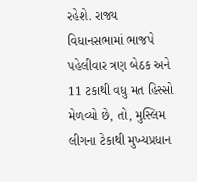રહેશે. રાજ્ય વિધાનસભામાં ભાજપે પહેલીવાર ત્રણ બેઠક અને 11 ટકાથી વધુ મત હિસ્સો મેળવ્યો છે, તો, મુસ્લિમ લીગના ટેકાથી મુખ્યપ્રધાન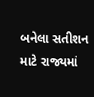બનેલા સતીશન માટે રાજ્યમાં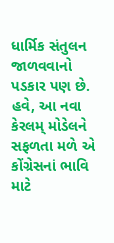ધાર્મિક સંતુલન જાળવવાનો પડકાર પણ છે. હવે, આ નવા કેરલમ્ મોડેલને સફળતા મળે એ કોંગ્રેસનાં ભાવિ માટે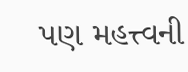પણ મહત્ત્વની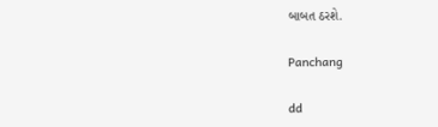બાબત ઠરશે.

Panchang

dd